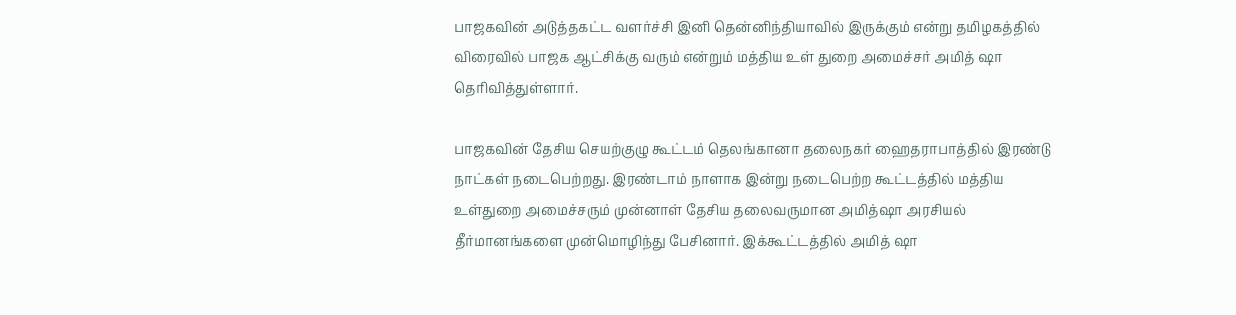பாஜகவின் அடுத்தகட்ட வளர்ச்சி இனி தென்னிந்தியாவில் இருக்கும் என்று தமிழகத்தில் விரைவில் பாஜக ஆட்சிக்கு வரும் என்றும் மத்திய உள் துறை அமைச்சர் அமித் ஷா தெரிவித்துள்ளார்.

பாஜகவின் தேசிய செயற்குழு கூட்டம் தெலங்கானா தலைநகர் ஹைதராபாத்தில் இரண்டு நாட்கள் நடைபெற்றது. இரண்டாம் நாளாக இன்று நடைபெற்ற கூட்டத்தில் மத்திய உள்துறை அமைச்சரும் முன்னாள் தேசிய தலைவருமான அமித்ஷா அரசியல் தீர்மானங்களை முன்மொழிந்து பேசினார். இக்கூட்டத்தில் அமித் ஷா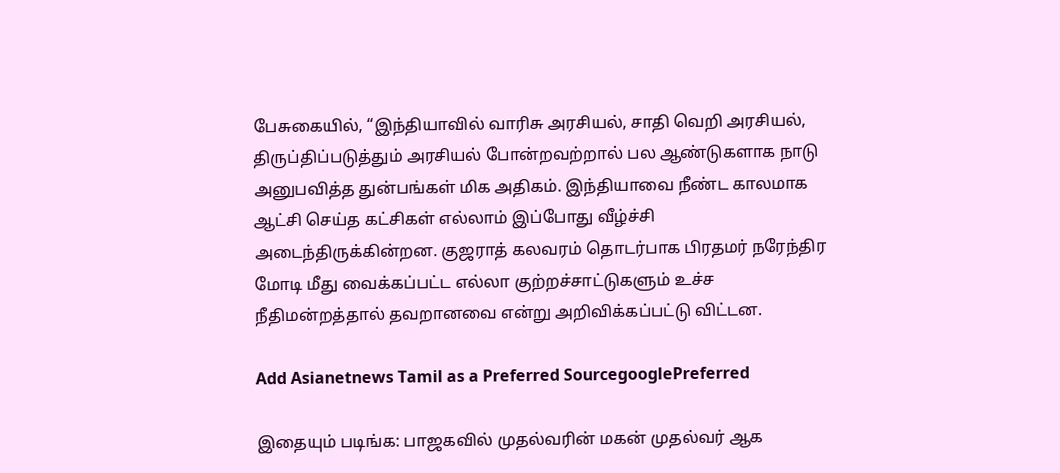பேசுகையில், “இந்தியாவில் வாரிசு அரசியல், சாதி வெறி அரசியல், திருப்திப்படுத்தும் அரசியல் போன்றவற்றால் பல ஆண்டுகளாக நாடு அனுபவித்த துன்பங்கள் மிக அதிகம். இந்தியாவை நீண்ட காலமாக ஆட்சி செய்த கட்சிகள் எல்லாம் இப்போது வீழ்ச்சி அடைந்திருக்கின்றன. குஜராத் கலவரம் தொடர்பாக பிரதமர் நரேந்திர மோடி மீது வைக்கப்பட்ட எல்லா குற்றச்சாட்டுகளும் உச்ச நீதிமன்றத்தால் தவறானவை என்று அறிவிக்கப்பட்டு விட்டன.

Add Asianetnews Tamil as a Preferred SourcegooglePreferred

இதையும் படிங்க: பாஜகவில் முதல்வரின் மகன் முதல்வர் ஆக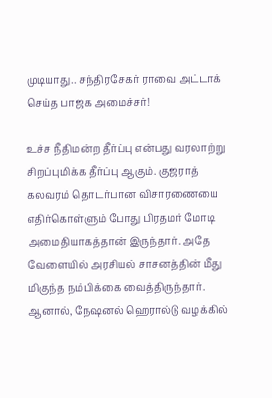முடியாது.. சந்திரசேகர் ராவை அட்டாக் செய்த பாஜக அமைச்சர்!

உச்ச நீதிமன்ற தீர்ப்பு என்பது வரலாற்று சிறப்புமிக்க தீர்ப்பு ஆகும். குஜராத் கலவரம் தொடர்பான விசாரணையை எதிர்கொள்ளும் போது பிரதமர் மோடி அமைதியாகத்தான் இருந்தார். அதே வேளையில் அரசியல் சாசனத்தின் மீது மிகுந்த நம்பிக்கை வைத்திருந்தார். ஆனால், நேஷனல் ஹெரால்டு வழக்கில்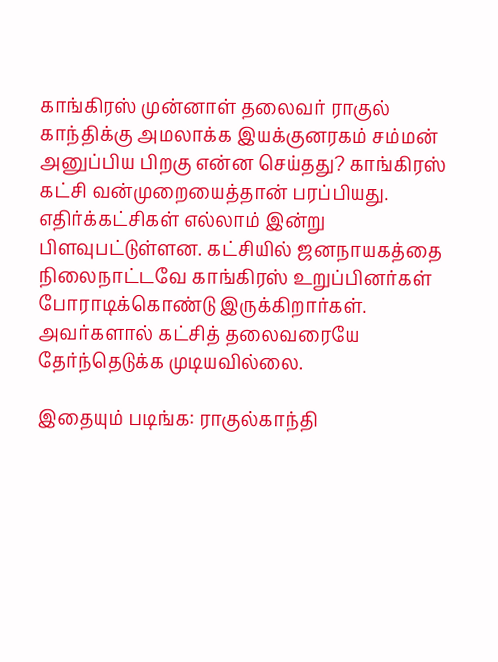காங்கிரஸ் முன்னாள் தலைவர் ராகுல் காந்திக்கு அமலாக்க இயக்குனரகம் சம்மன் அனுப்பிய பிறகு என்ன செய்தது? காங்கிரஸ் கட்சி வன்முறையைத்தான் பரப்பியது. எதிர்க்கட்சிகள் எல்லாம் இன்று பிளவுபட்டுள்ளன. கட்சியில் ஜனநாயகத்தை நிலைநாட்டவே காங்கிரஸ் உறுப்பினர்கள் போராடிக்கொண்டு இருக்கிறார்கள். அவர்களால் கட்சித் தலைவரையே தேர்ந்தெடுக்க முடியவில்லை.

இதையும் படிங்க: ராகுல்காந்தி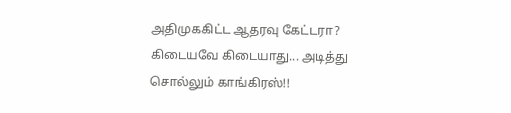அதிமுககிட்ட ஆதரவு கேட்டரா? கிடையவே கிடையாது... அடித்து சொல்லும் காங்கிரஸ்!!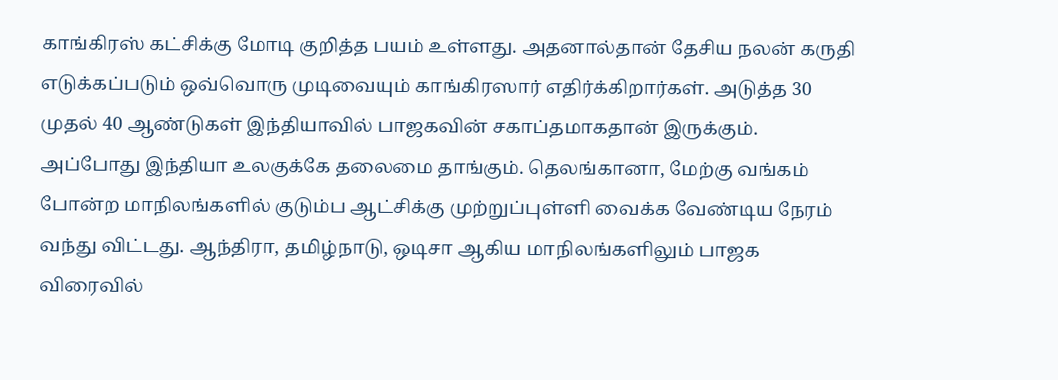காங்கிரஸ் கட்சிக்கு மோடி குறித்த பயம் உள்ளது. அதனால்தான் தேசிய நலன் கருதி எடுக்கப்படும் ஒவ்வொரு முடிவையும் காங்கிரஸார் எதிர்க்கிறார்கள். அடுத்த 30 முதல் 40 ஆண்டுகள் இந்தியாவில் பாஜகவின் சகாப்தமாகதான் இருக்கும். அப்போது இந்தியா உலகுக்கே தலைமை தாங்கும். தெலங்கானா, மேற்கு வங்கம் போன்ற மாநிலங்களில் குடும்ப ஆட்சிக்கு முற்றுப்புள்ளி வைக்க வேண்டிய நேரம் வந்து விட்டது. ஆந்திரா, தமிழ்நாடு, ஒடிசா ஆகிய மாநிலங்களிலும் பாஜக விரைவில்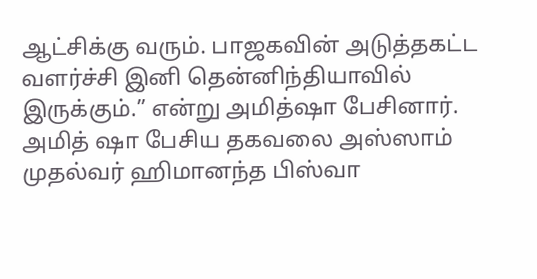ஆட்சிக்கு வரும். பாஜகவின் அடுத்தகட்ட வளர்ச்சி இனி தென்னிந்தியாவில் இருக்கும்.” என்று அமித்ஷா பேசினார். அமித் ஷா பேசிய தகவலை அஸ்ஸாம் முதல்வர் ஹிமானந்த பிஸ்வா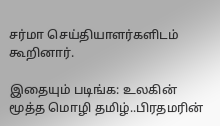சர்மா செய்தியாளர்களிடம் கூறினார்.

இதையும் படிங்க: உலகின் மூத்த மொழி தமிழ்..பிரதமரின்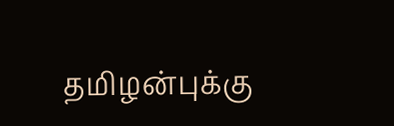தமிழன்புக்கு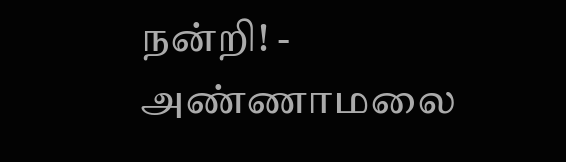நன்றி! - அண்ணாமலை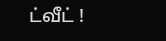ட்வீட் !